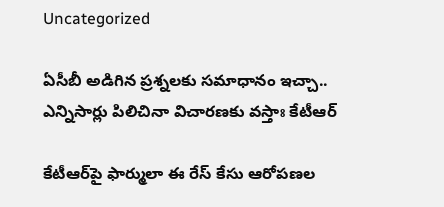Uncategorized

ఏసీబీ అడిగిన ప్రశ్నలకు సమాధానం ఇచ్చా.. ఎన్నిసార్లు పిలిచినా విచారణకు వస్తాః కేటీఆర్

కేటీఆర్‌‌పై ఫార్ములా ఈ రేస్‌ కేసు ఆరోపణల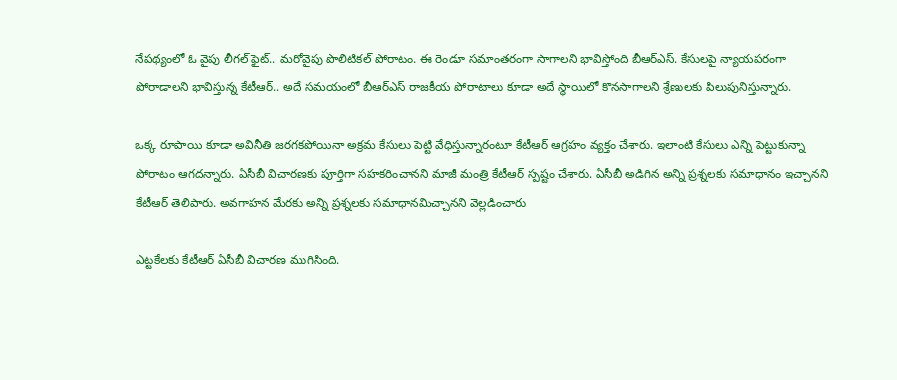నేపథ్యంలో ఓ వైపు లీగల్‌ ఫైట్‌.. మరోవైపు పొలిటికల్‌ పోరాటం. ఈ రెండూ సమాంతరంగా సాగాలని భావిస్తోంది బీఆర్ఎస్. కేసులపై న్యాయపరంగా పోరాడాలని భావిస్తున్న కేటీఆర్.. అదే సమయంలో బీఆర్ఎస్‌ రాజకీయ పోరాటాలు కూడా అదే స్థాయిలో కొనసాగాలని శ్రేణులకు పిలుపునిస్తున్నారు.

ఒక్క రూపాయి కూడా అవినీతి జరగకపోయినా అక్రమ కేసులు పెట్టి వేధిస్తున్నారంటూ కేటీఆర్ ఆగ్రహం వ్యక్తం చేశారు. ఇలాంటి కేసులు ఎన్ని పెట్టుకున్నా పోరాటం ఆగదన్నారు. ఏసీబీ విచారణకు పూర్తిగా సహకరించానని మాజీ మంత్రి కేటీఆర్ స్పష్టం చేశారు. ఏసీబీ అడిగిన అన్ని ప్రశ్నలకు సమాధానం ఇచ్చానని కేటీఆర్ తెలిపారు. అవగాహన మేరకు అన్ని ప్రశ్నలకు సమాధానమిచ్చానని వెల్లడించారు

ఎట్టకేలకు కేటీఆర్‌ ఏసీబీ విచారణ ముగిసింది.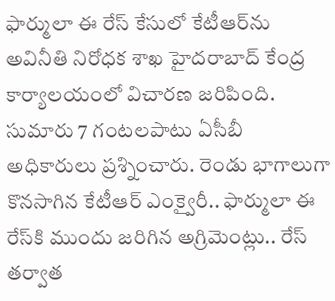ఫార్ములా ఈ రేస్‌ కేసులో కేటీఆర్‌ను అవినీతి నిరోధక శాఖ హైదరాబాద్ కేంద్ర కార్యాలయంలో విచారణ జరిపింది. సుమారు 7 గంటలపాటు ఏసీబీ అధికారులు ప్రశ్నించారు. రెండు భాగాలుగా కొనసాగిన కేటీఆర్‌ ఎంక్వైరీ.. ఫార్ములా ఈ రేస్‌కి ముందు జరిగిన అగ్రిమెంట్లు.. రేస్‌ తర్వాత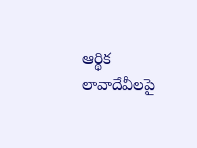ఆర్థిక లావాదేవీలపై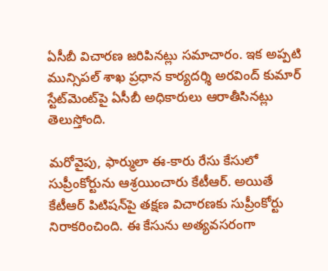ఏసీబీ విచారణ జరిపినట్లు సమాచారం. ఇక అప్పటి మున్సిపల్ శాఖ ప్రధాన కార్యదర్శి అరవింద్‌ కుమార్‌ స్టేట్‌మెంట్‌పై ఏసీబీ అధికారులు ఆరాతీసినట్లు తెలుస్తోంది.

మరోవైపు, ఫార్ములా ఈ-కారు రేసు కేసులో సుప్రీంకోర్టును ఆశ్రయించారు కేటీఆర్. అయితే కేటీఆర్‌ పిటిషన్‌పై తక్షణ విచారణకు సుప్రీంకోర్టు నిరాకరించింది. ఈ కేసును అత్యవసరంగా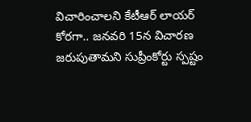విచారించాలని కేటీఆర్‌ లాయర్ కోరగా.. జనవరి 15న విచారణ జరుపుతామని సుప్రీంకోర్టు స్పష్టం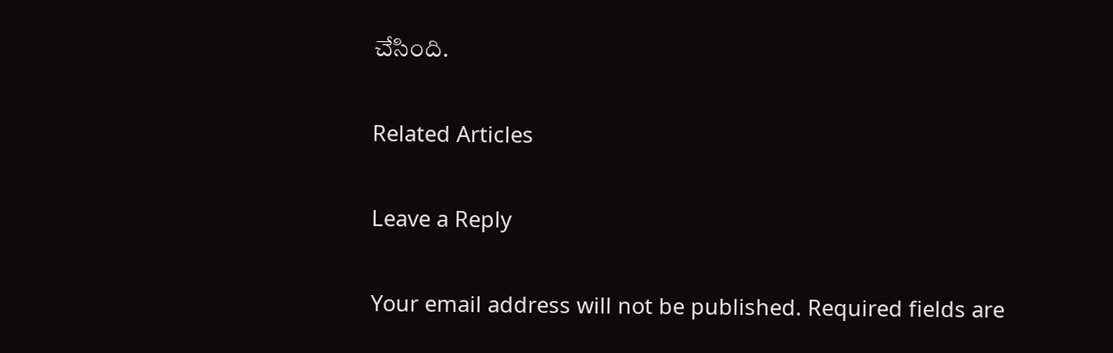చేసింది.

Related Articles

Leave a Reply

Your email address will not be published. Required fields are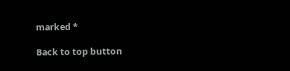marked *

Back to top button